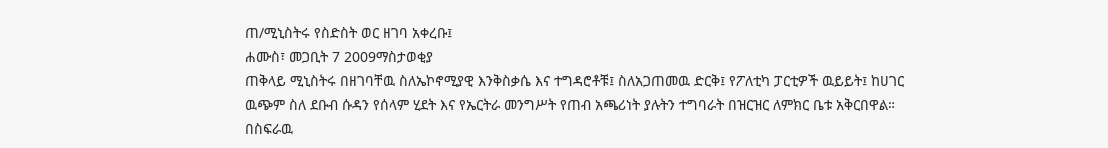ጠ/ሚኒስትሩ የስድስት ወር ዘገባ አቀረቡ፤
ሐሙስ፣ መጋቢት 7 2009ማስታወቂያ
ጠቅላይ ሚኒስትሩ በዘገባቸዉ ስለኤኮኖሚያዊ እንቅስቃሴ እና ተግዳሮቶቹ፤ ስለአጋጠመዉ ድርቅ፤ የፖለቲካ ፓርቲዎች ዉይይት፤ ከሀገር ዉጭም ስለ ደቡብ ሱዳን የሰላም ሂደት እና የኤርትራ መንግሥት የጠብ አጫሪነት ያሉትን ተግባራት በዝርዝር ለምክር ቤቱ አቅርበዋል። በስፍራዉ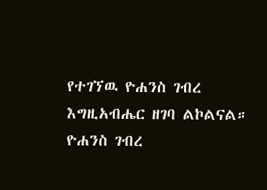የተገኘዉ ዮሐንስ ገብረ እግዚአብሔር ዘገባ ልኮልናል።
ዮሐንስ ገብረ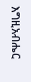እግዚአብሔር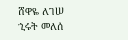ሸዋዬ ለገሠ
ኂሩት መለሰ